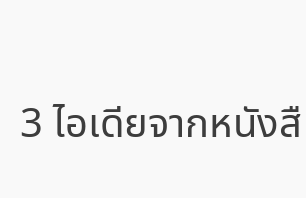3 ไอเดียจากหนังสื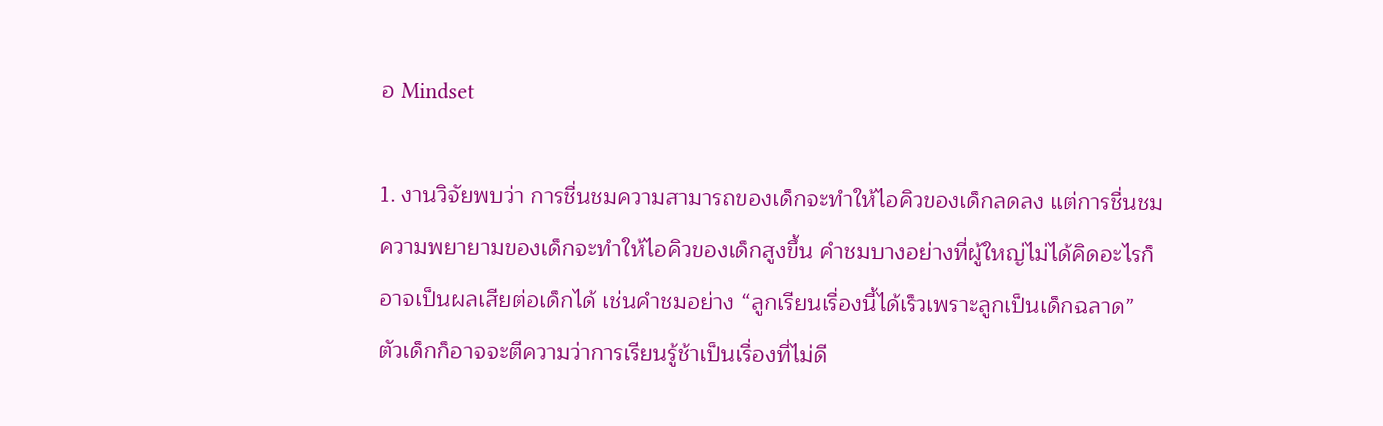อ Mindset

1. งานวิจัยพบว่า การชื่นชมความสามารถของเด็กจะทำให้ไอคิวของเด็กลดลง แต่การชื่นชมความพยายามของเด็กจะทำให้ไอคิวของเด็กสูงขึ้น คำชมบางอย่างที่ผู้ใหญ่ไม่ได้คิดอะไรก็อาจเป็นผลเสียต่อเด็กได้ เช่นคำชมอย่าง “ลูกเรียนเรื่องนี้ได้เร็วเพราะลูกเป็นเด็กฉลาด” ตัวเด็กก็อาจจะตีความว่าการเรียนรู้ช้าเป็นเรื่องที่ไม่ดี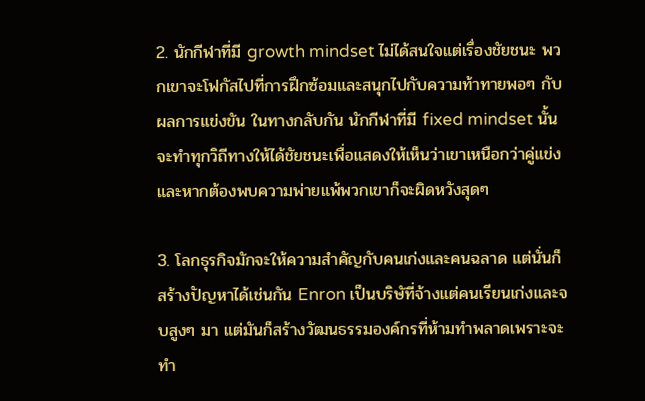2. นักกีฬาที่มี growth mindset ไม่ได้สนใจแต่เรื่องชัยชนะ พวกเขาจะโฟกัสไปที่การฝึกซ้อมและสนุกไปกับความท้าทายพอๆ กับผลการแข่งขัน ในทางกลับกัน นักกีฬาที่มี fixed mindset นั้นจะทำทุกวิถีทางให้ได้ชัยชนะเพื่อแสดงให้เห็นว่าเขาเหนือกว่าคู่แข่ง และหากต้องพบความพ่ายแพ้พวกเขาก็จะผิดหวังสุดๆ

3. โลกธุรกิจมักจะให้ความสำคัญกับคนเก่งและคนฉลาด แต่นั่นก็สร้างปัญหาได้เช่นกัน Enron เป็นบริษัที่จ้างแต่คนเรียนเก่งและจบสูงๆ มา แต่มันก็สร้างวัฒนธรรมองค์กรที่ห้ามทำพลาดเพราะจะทำ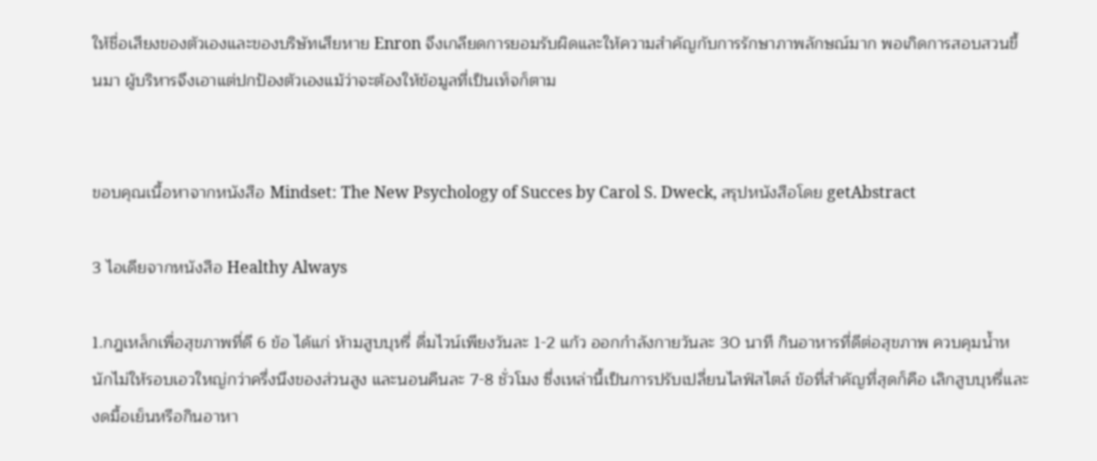ให้ชื่อเสียงของตัวเองและของบริษัทเสียหาย Enron จึงเกลียดการยอมรับผิดและให้ความสำคัญกับการรักษาภาพลักษณ์มาก พอเกิดการสอบสวนขึ้นมา ผู้บริหารจึงเอาแต่ปกป้องตัวเองแม้ว่าจะต้องให้ข้อมูลที่เป็นเท็จก็ตาม


ขอบคุณเนื้อหาจากหนังสือ Mindset: The New Psychology of Succes by Carol S. Dweck, สรุปหนังสือโดย getAbstract

3 ไอเดียจากหนังสือ Healthy Always

1.กฎเหล็กเพื่อสุขภาพที่ดี 6 ข้อ ได้แก่ ห้ามสูบบุหรี่ ดื่มไวน์เพียงวันละ 1-2 แก้ว ออกกำลังกายวันละ 30 นาที กินอาหารที่ดีต่อสุขภาพ ควบคุมน้ำหนักไม่ให้รอบเอวใหญ่กว่าครึ่งนึงของส่วนสูง และนอนคืนละ 7-8 ชั่วโมง ซึ่งเหล่านี้เป็นการปรับเปลี่ยนไลฟ์สไตล์ ข้อที่สำคัญที่สุดก็คือ เลิกสูบบุหรี่และงดมื้อเย็นหรือกินอาหา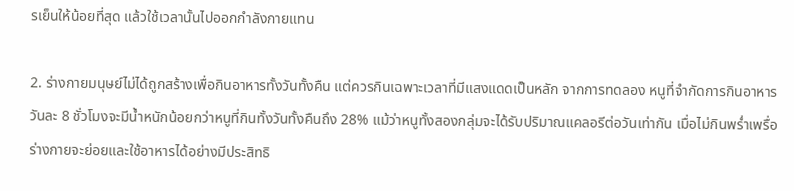รเย็นให้น้อยที่สุด แล้วใช้เวลานั้นไปออกกำลังกายแทน

2. ร่างกายมนุษย์ไม่ได้ถูกสร้างเพื่อกินอาหารทั้งวันทั้งคืน แต่ควรกินเฉพาะเวลาที่มีแสงแดดเป็นหลัก จากการทดลอง หนูที่จำกัดการกินอาหารวันละ 8 ชั่วโมงจะมีน้ำหนักน้อยกว่าหนูที่กินทั้งวันทั้งคืนถึง 28% แม้ว่าหนูทั้งสองกลุ่มจะได้รับปริมาณแคลอรีต่อวันเท่ากัน เมื่อไม่กินพร่ำเพรื่อ ร่างกายจะย่อยและใช้อาหารได้อย่างมีประสิทธิ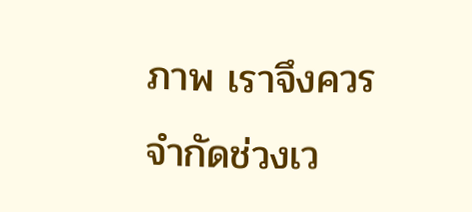ภาพ เราจึงควรจำกัดช่วงเว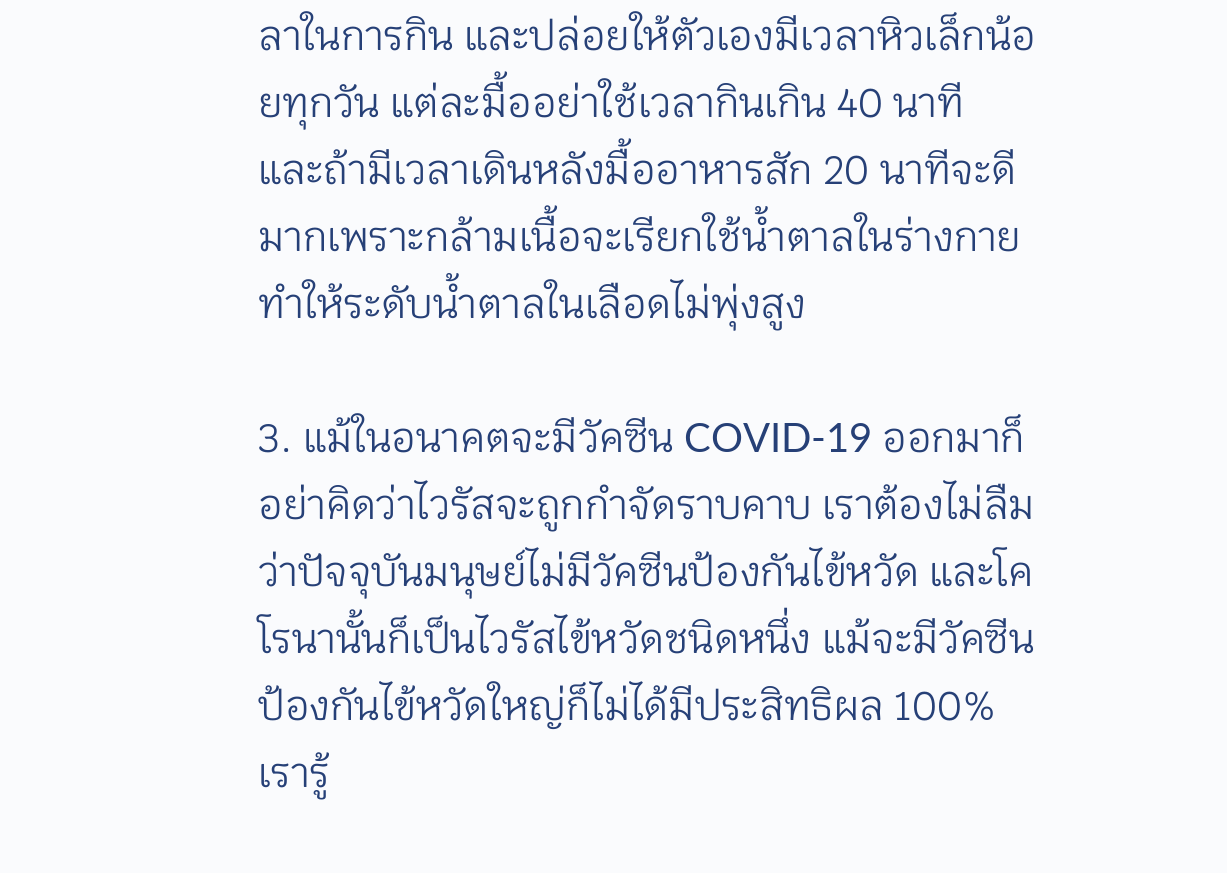ลาในการกิน และปล่อยให้ตัวเองมีเวลาหิวเล็กน้อยทุกวัน แต่ละมื้ออย่าใช้เวลากินเกิน 40 นาที และถ้ามีเวลาเดินหลังมื้ออาหารสัก 20 นาทีจะดีมากเพราะกล้ามเนื้อจะเรียกใช้น้ำตาลในร่างกาย ทำให้ระดับน้ำตาลในเลือดไม่พุ่งสูง

3. แม้ในอนาคตจะมีวัคซีน COVID-19 ออกมาก็อย่าคิดว่าไวรัสจะถูกกำจัดราบคาบ เราต้องไม่ลืมว่าปัจจุบันมนุษย์ไม่มีวัคซีนป้องกันไข้หวัด และโคโรนานั้นก็เป็นไวรัสไข้หวัดชนิดหนึ่ง แม้จะมีวัคซีนป้องกันไข้หวัดใหญ่ก็ไม่ได้มีประสิทธิผล 100% เรารู้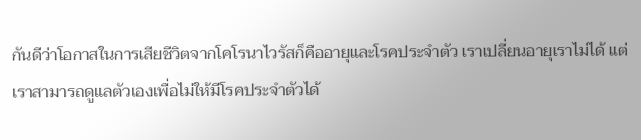กันดีว่าโอกาสในการเสียชีวิตจากโคโรนาไวรัสก็คืออายุและโรคประจำตัว เราเปลี่ยนอายุเราไม่ได้ แต่เราสามารถดูแลตัวเองเพื่อไม่ให้มีโรคประจำตัวได้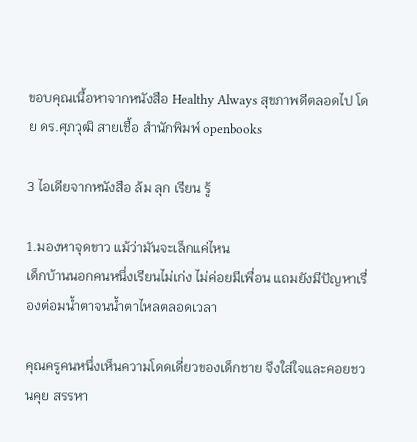ขอบคุณเนื้อหาจากหนังสือ Healthy Always สุขภาพดีตลอดไป โดย ดร.ศุภวุฒิ สายเชื้อ สำนักพิมพ์ openbooks

3 ไอเดียจากหนังสือ ล้ม ลุก เรียน รู้

1.มองหาจุดขาว แม้ว่ามันจะเล็กแค่ไหน
เด็กบ้านนอกคนหนึ่งเรียนไม่เก่ง ไม่ค่อยมีเพื่อน แถมยังมีปัญหาเรื่องต่อมน้ำตาจนน้ำตาไหลตลอดเวลา

คุณครูคนหนึ่งเห็นความโดดเดี่ยวของเด็กชาย จึงใส่ใจและคอยชวนคุย สรรหา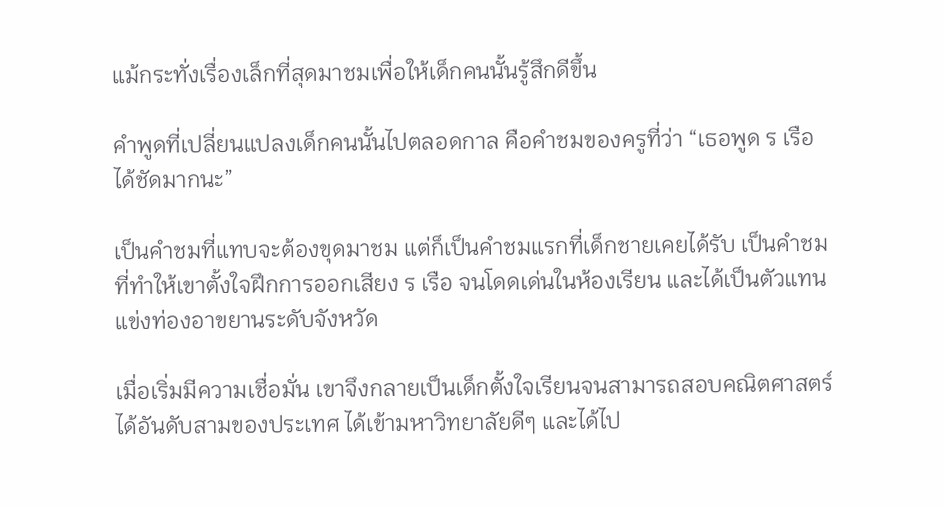แม้กระทั่งเรื่องเล็กที่สุดมาชมเพื่อให้เด็กคนนั้นรู้สึกดีขึ้น

คำพูดที่เปลี่ยนแปลงเด็กคนนั้นไปตลอดกาล คือคำชมของครูที่ว่า “เธอพูด ร เรือ ได้ชัดมากนะ”

เป็นคำชมที่แทบจะต้องขุดมาชม แต่ก็เป็นคำชมแรกที่เด็กชายเคยได้รับ เป็นคำชมที่ทำให้เขาตั้งใจฝึกการออกเสียง ร เรือ จนโดดเด่นในห้องเรียน และได้เป็นตัวแทนแข่งท่องอาขยานระดับจังหวัด

เมื่อเริ่มมีความเชื่อมั่น เขาจึงกลายเป็นเด็กตั้งใจเรียนจนสามารถสอบคณิตศาสตร์ได้อันดับสามของประเทศ ได้เข้ามหาวิทยาลัยดีๆ และได้ไป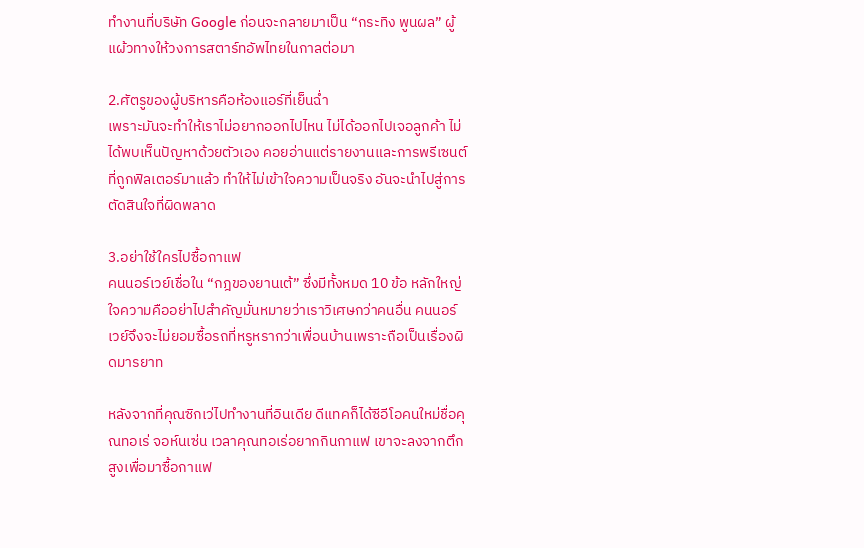ทำงานที่บริษัท Google ก่อนจะกลายมาเป็น “กระทิง พูนผล” ผู้แผ้วทางให้วงการสตาร์ทอัพไทยในกาลต่อมา

2.ศัตรูของผู้บริหารคือห้องแอร์ที่เย็นฉ่ำ
เพราะมันจะทำให้เราไม่อยากออกไปไหน ไม่ได้ออกไปเจอลูกค้า ไม่ได้พบเห็นปัญหาด้วยตัวเอง คอยอ่านแต่รายงานและการพรีเซนต์ที่ถูกฟิลเตอร์มาแล้ว ทำให้ไม่เข้าใจความเป็นจริง อันจะนำไปสู่การตัดสินใจที่ผิดพลาด

3.อย่าใช้ใครไปซื้อกาแฟ
คนนอร์เวย์เชื่อใน “กฎของยานเต้” ซึ่งมีทั้งหมด 10 ข้อ หลักใหญ่ใจความคืออย่าไปสำคัญมั่นหมายว่าเราวิเศษกว่าคนอื่น คนนอร์เวย์จึงจะไม่ยอมซื้อรถที่หรูหรากว่าเพื่อนบ้านเพราะถือเป็นเรื่องผิดมารยาท

หลังจากที่คุณซิกเว่ไปทำงานที่อินเดีย ดีแทคก็ได้ซีอีโอคนใหม่ชื่อคุณทอเร่ จอห์นเซ่น เวลาคุณทอเร่อยากกินกาแฟ เขาจะลงจากตึกสูงเพื่อมาซื้อกาแฟ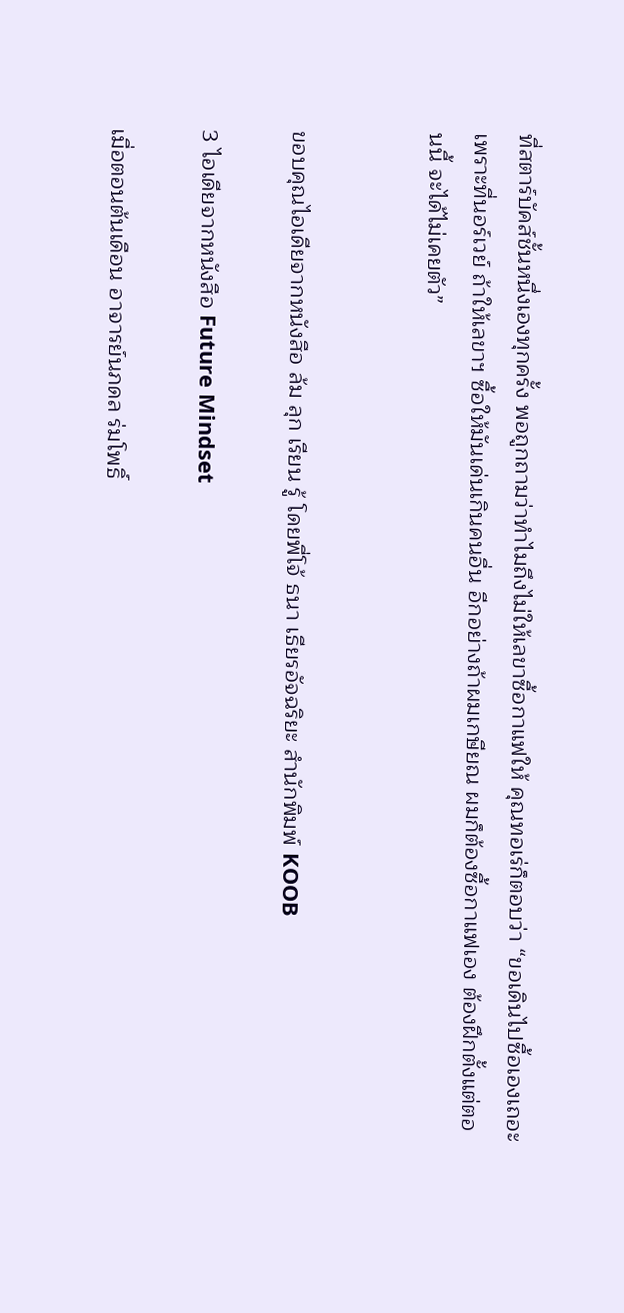ที่สตาร์บัคส์ชั้นหนึ่งเองทุกครั้ง พอถูกถามว่าทำไมถึงไม่ให้เลขาซื้อกาแฟให้ คุณทอเร่ก็ตอบว่า “ขอเดินไปซื้อเองเถอะ เพราะที่นอร์เวย์ ถ้าให้เลขาฯ ซื้อให้มันเด่นเกินคนอื่น อีกอย่างถ้าผมเกษียณ ผมก็ต้องซื้อกาแฟเอง ต้องฝึกตั้งแต่ตอนนี้ จะได้ไม่เคยตัว”


ขอบคุณไอเดียจากหนังสือ ล้ม ลุก เรียน รู้ โดยพี่โจ้ ธนา เธียรอัจฉริยะ สำนักพิมพ์ KOOB

3 ไอเดียจากหนังสือ Future Mindset

เมื่อตอนต้นเดือน อาจารย์นภดล ร่มโพธิ์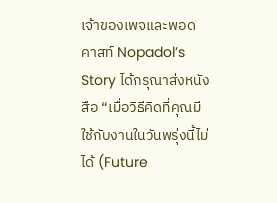เจ้าของเพจและพอดคาสท์ Nopadol’s Story ได้กรุณาส่งหนังสือ “เมื่อวิธีคิดที่คุณมีใช้กับงานในวันพรุ่งนี้ไม่ได้ (Future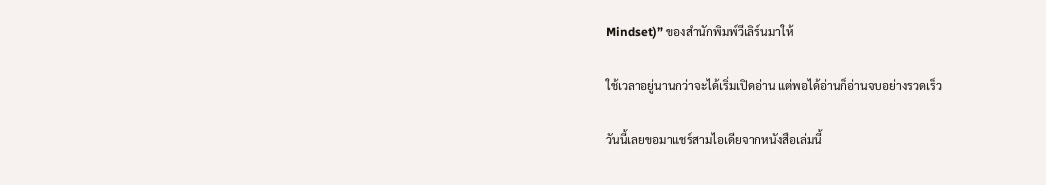Mindset)” ของสำนักพิมพ์วีเลิร์นมาให้

ใช้เวลาอยู่นานกว่าจะได้เริ่มเปิดอ่าน แต่พอได้อ่านก็อ่านจบอย่างรวดเร็ว

วันนี้เลยขอมาแชร์สามไอเดียจากหนังสือเล่มนี้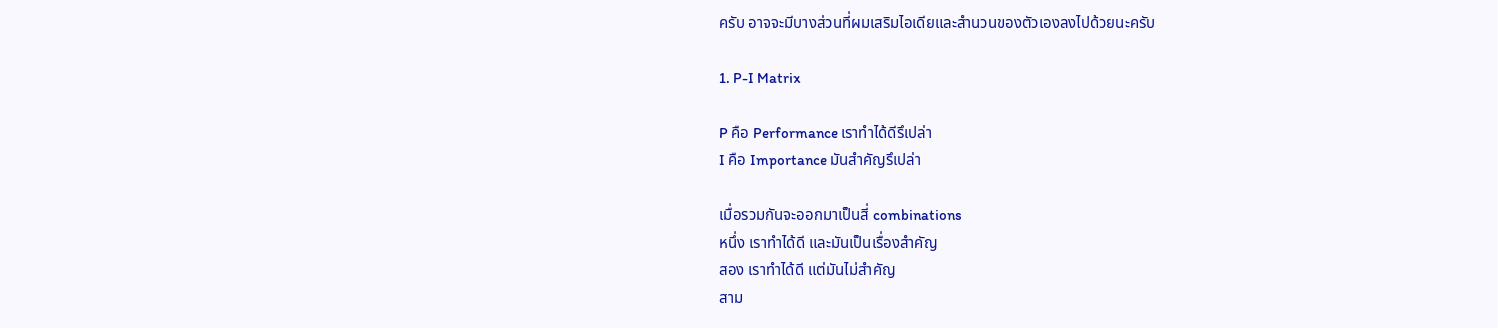ครับ อาจจะมีบางส่วนที่ผมเสริมไอเดียและสำนวนของตัวเองลงไปด้วยนะครับ

1. P-I Matrix

P คือ Performance เราทำได้ดีรึเปล่า
I คือ Importance มันสำคัญรึเปล่า

เมื่อรวมกันจะออกมาเป็นสี่ combinations
หนึ่ง เราทำได้ดี และมันเป็นเรื่องสำคัญ
สอง เราทำได้ดี แต่มันไม่สำคัญ
สาม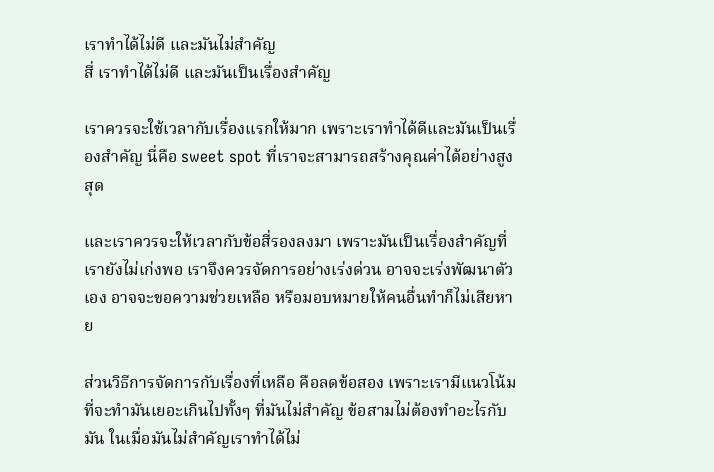เราทำได้ไม่ดี และมันไม่สำคัญ
สี่ เราทำได้ไม่ดี และมันเป็นเรื่องสำคัญ

เราควรจะใช้เวลากับเรื่องแรกให้มาก เพราะเราทำได้ดีและมันเป็นเรื่องสำคัญ นี่คือ sweet spot ที่เราจะสามารถสร้างคุณค่าได้อย่างสูงสุด

และเราควรจะให้เวลากับข้อสี่รองลงมา เพราะมันเป็นเรื่องสำคัญที่เรายังไม่เก่งพอ เราจึงควรจัดการอย่างเร่งด่วน อาจจะเร่งพัฒนาตัวเอง อาจจะขอความช่วยเหลือ หรือมอบหมายให้คนอื่นทำก็ไม่เสียหาย

ส่วนวิธีการจัดการกับเรื่องที่เหลือ คือลดข้อสอง เพราะเรามีแนวโน้มที่จะทำมันเยอะเกินไปทั้งๆ ที่มันไม่สำคัญ ข้อสามไม่ต้องทำอะไรกับมัน ในเมื่อมันไม่สำคัญเราทำได้ไม่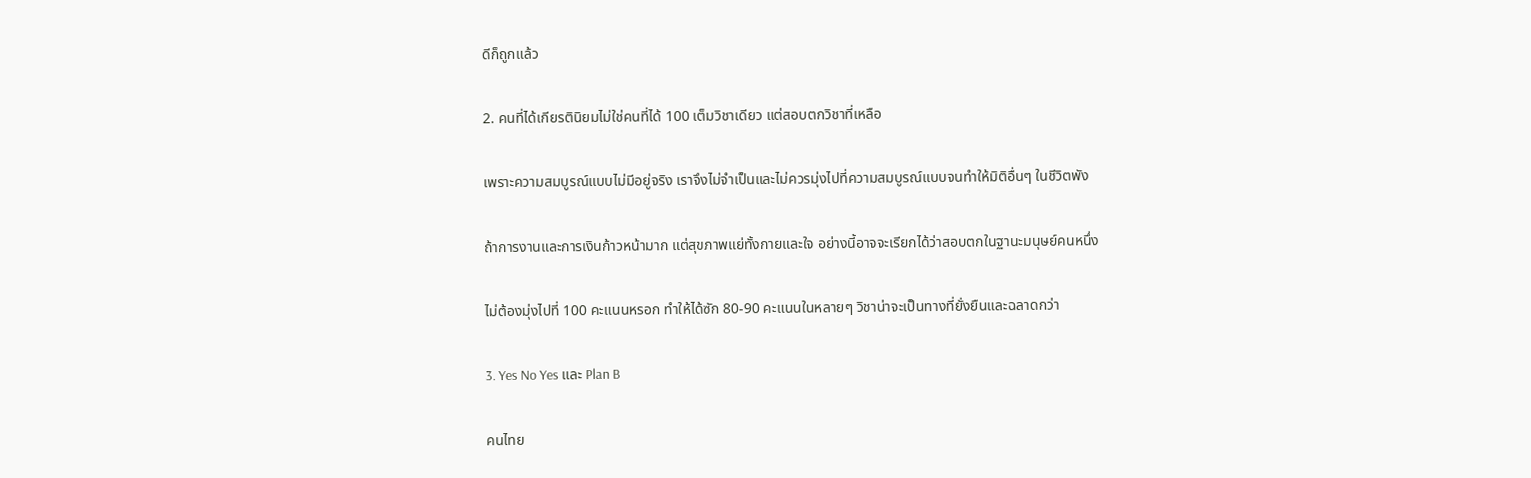ดีก็ถูกแล้ว

2. คนที่ได้เกียรตินิยมไม่ใช่คนที่ได้ 100 เต็มวิชาเดียว แต่สอบตกวิชาที่เหลือ

เพราะความสมบูรณ์แบบไม่มีอยู่จริง เราจึงไม่จำเป็นและไม่ควรมุ่งไปที่ความสมบูรณ์แบบจนทำให้มิติอื่นๆ ในชีวิตพัง

ถ้าการงานและการเงินก้าวหน้ามาก แต่สุขภาพแย่ทั้งกายและใจ อย่างนี้อาจจะเรียกได้ว่าสอบตกในฐานะมนุษย์คนหนึ่ง

ไม่ต้องมุ่งไปที่ 100 คะแนนหรอก ทำให้ได้ซัก 80-90 คะแนนในหลายๆ วิชาน่าจะเป็นทางที่ยั่งยืนและฉลาดกว่า

3. Yes No Yes และ Plan B

คนไทย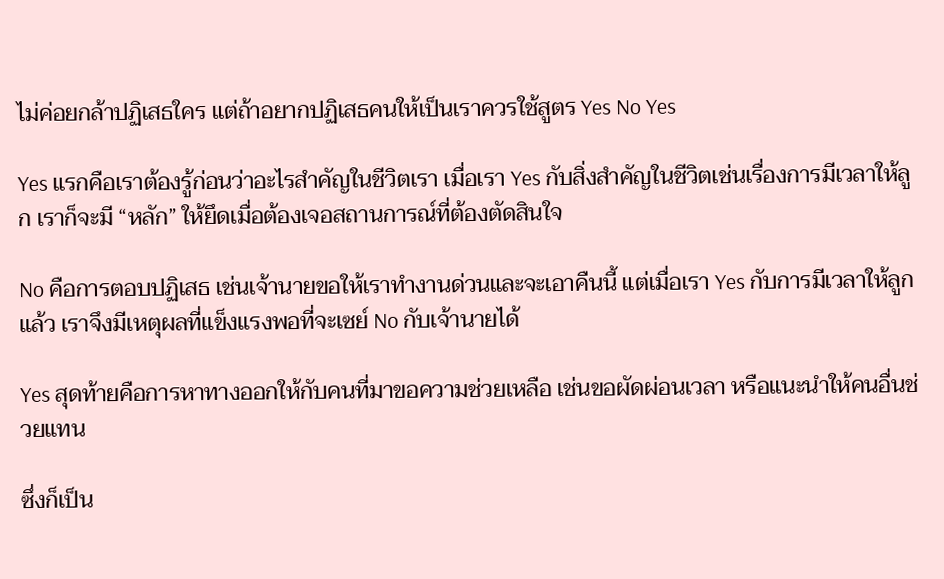ไม่ค่อยกล้าปฏิเสธใคร แต่ถ้าอยากปฏิเสธคนให้เป็นเราควรใช้สูตร Yes No Yes

Yes แรกคือเราต้องรู้ก่อนว่าอะไรสำคัญในชีวิตเรา เมื่อเรา Yes กับสิ่งสำคัญในชีวิตเช่นเรื่องการมีเวลาให้ลูก เราก็จะมี “หลัก” ให้ยึดเมื่อต้องเจอสถานการณ์ที่ต้องตัดสินใจ

No คือการตอบปฏิเสธ เช่นเจ้านายขอให้เราทำงานด่วนและจะเอาคืนนี้ แต่เมื่อเรา Yes กับการมีเวลาให้ลูกแล้ว เราจึงมีเหตุผลที่แข็งแรงพอที่จะเซย์ No กับเจ้านายได้

Yes สุดท้ายคือการหาทางออกให้กับคนที่มาขอความช่วยเหลือ เช่นขอผัดผ่อนเวลา หรือแนะนำให้คนอื่นช่วยแทน

ซึ่งก็เป็น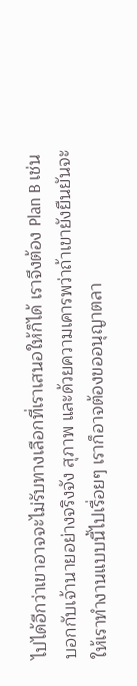ไปได้อีกว่าเขาอาจจะไม่รับทางเลือกที่เราเสนอให้ก็ได้ เราจึงต้อง Plan B เช่นบอกกับเจ้านายอย่างจริงจัง สุภาพ และด้วยความเคารพว่าถ้าเขายังยืนยันจะให้เราทำงานแบบนี้ไปเรื่อยๆ เราก็อาจต้องขออนุญาตลา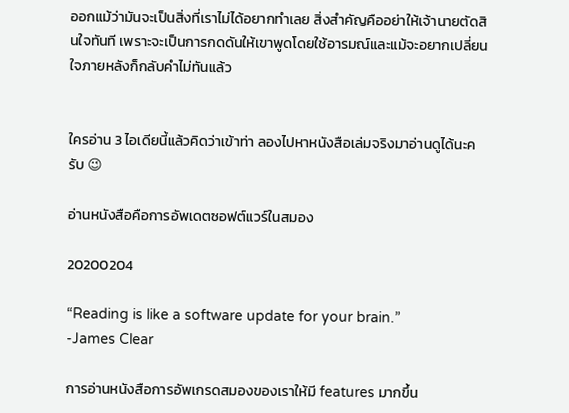ออกแม้ว่ามันจะเป็นสิ่งที่เราไม่ได้อยากทำเลย สิ่งสำคัญคืออย่าให้เจ้านายตัดสินใจทันที เพราะจะเป็นการกดดันให้เขาพูดโดยใช้อารมณ์และแม้จะอยากเปลี่ยนใจภายหลังก็กลับคำไม่ทันแล้ว


ใครอ่าน 3 ไอเดียนี้แล้วคิดว่าเข้าท่า ลองไปหาหนังสือเล่มจริงมาอ่านดูได้นะครับ 😉

อ่านหนังสือคือการอัพเดตซอฟต์แวร์ในสมอง

20200204

“Reading is like a software update for your brain.”
-James Clear

การอ่านหนังสือการอัพเกรดสมองของเราให้มี features มากขึ้น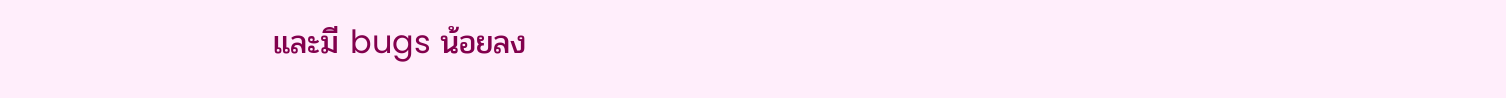และมี bugs น้อยลง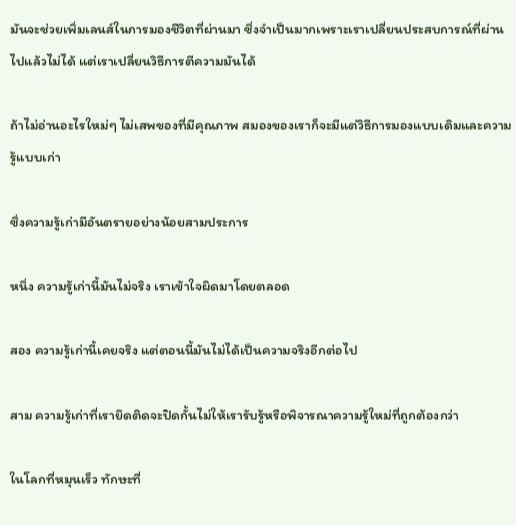มันจะช่วยเพิ่มเลนส์ในการมองชีวิตที่ผ่านมา ซึ่งจำเป็นมากเพราะเราเปลี่ยนประสบการณ์ที่ผ่านไปแล้วไม่ได้ แต่เราเปลี่ยนวิธีการตีความมันได้

ถ้าไม่อ่านอะไรใหม่ๆ ไม่เสพของที่มีคุณภาพ สมองของเราก็จะมีแต่วิธีการมองแบบเดิมและความรู้แบบเก่า

ซึ่งความรู้เก่ามีอันตรายอย่างน้อยสามประการ

หนึ่ง ความรู้เก่านี้มันไม่จริง เราเข้าใจผิดมาโดยตลอด

สอง ความรู้เก่านี้เคยจริง แต่ตอนนี้มันไม่ได้เป็นความจริงอีกต่อไป

สาม ความรู้เก่าที่เรายึดติดจะปิดกั้นไม่ให้เรารับรู้หรือพิจารณาความรู้ใหม่ที่ถูกต้องกว่า

ในโลกที่หมุนเร็ว ทักษะที่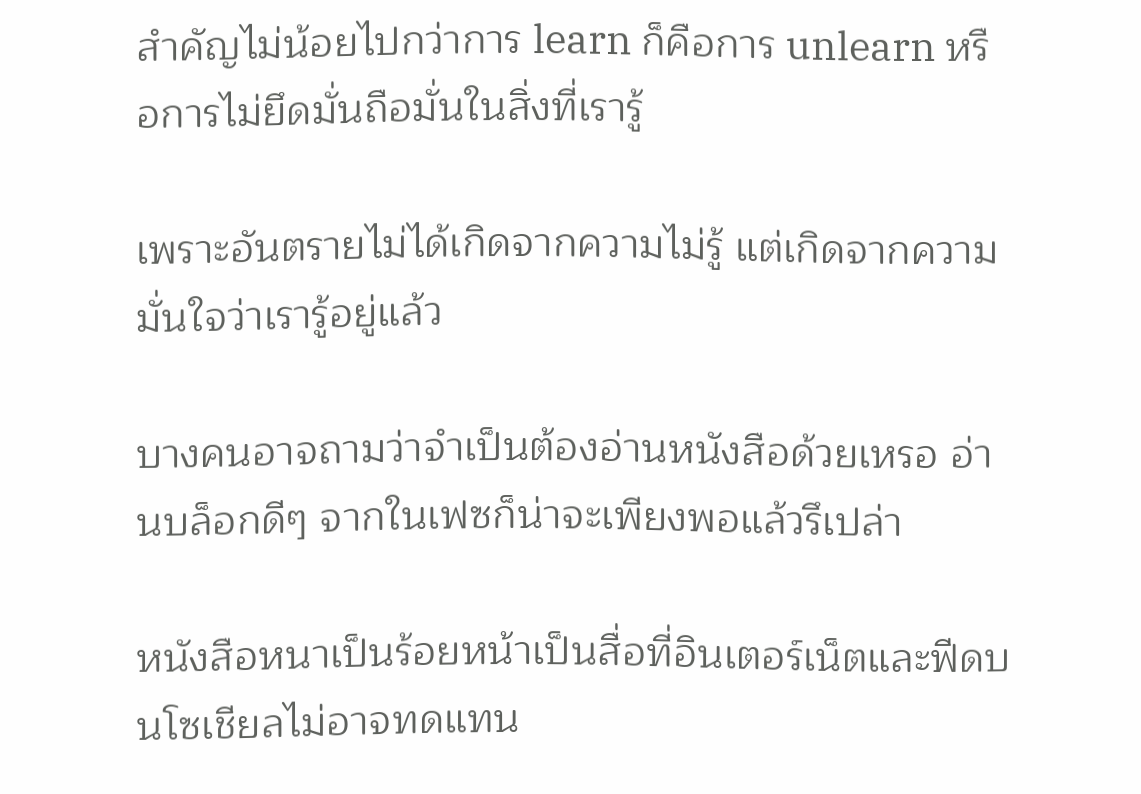สำคัญไม่น้อยไปกว่าการ learn ก็คือการ unlearn หรือการไม่ยึดมั่นถือมั่นในสิ่งที่เรารู้

เพราะอันตรายไม่ได้เกิดจากความไม่รู้ แต่เกิดจากความมั่นใจว่าเรารู้อยู่แล้ว

บางคนอาจถามว่าจำเป็นต้องอ่านหนังสือด้วยเหรอ อ่านบล็อกดีๆ จากในเฟซก็น่าจะเพียงพอแล้วรึเปล่า

หนังสือหนาเป็นร้อยหน้าเป็นสื่อที่อินเตอร์เน็ตและฟีดบนโซเชียลไม่อาจทดแทน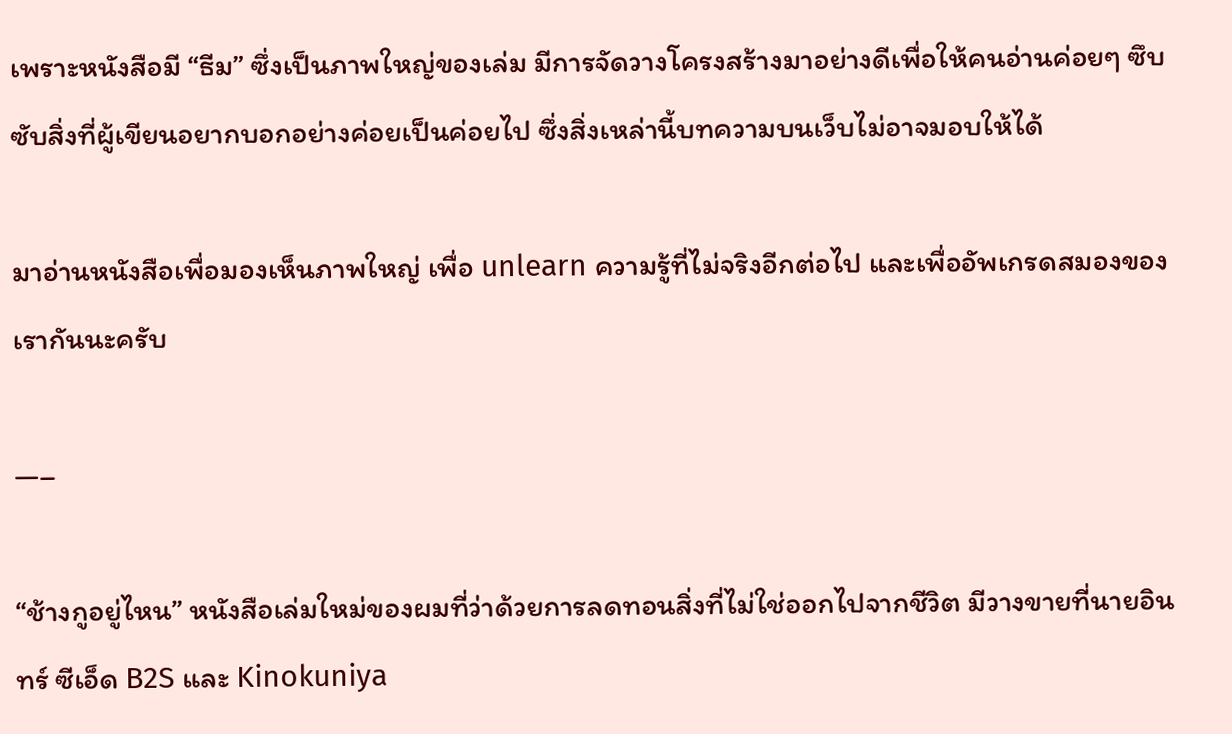เพราะหนังสือมี “ธีม” ซึ่งเป็นภาพใหญ่ของเล่ม มีการจัดวางโครงสร้างมาอย่างดีเพื่อให้คนอ่านค่อยๆ ซึบซับสิ่งที่ผู้เขียนอยากบอกอย่างค่อยเป็นค่อยไป ซึ่งสิ่งเหล่านี้บทความบนเว็บไม่อาจมอบให้ได้

มาอ่านหนังสือเพื่อมองเห็นภาพใหญ่ เพื่อ unlearn ความรู้ที่ไม่จริงอีกต่อไป และเพื่ออัพเกรดสมองของเรากันนะครับ

—–

“ช้างกูอยู่ไหน” หนังสือเล่มใหม่ของผมที่ว่าด้วยการลดทอนสิ่งที่ไม่ใช่ออกไปจากชีวิต มีวางขายที่นายอินทร์ ซีเอ็ด B2S และ Kinokuniya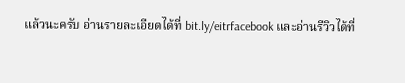แล้วนะครับ อ่านรายละเอียดได้ที่ bit.ly/eitrfacebook และอ่านรีวิวได้ที่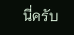นี่ครับ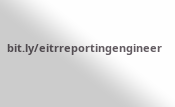bit.ly/eitrreportingengineer